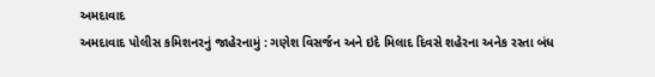અમદાવાદ
અમદાવાદ પોલીસ કમિશનરનું જાહેરનામું : ગણેશ વિસર્જન અને ઇદે મિલાદ દિવસે શહેરના અનેક રસ્તા બંધ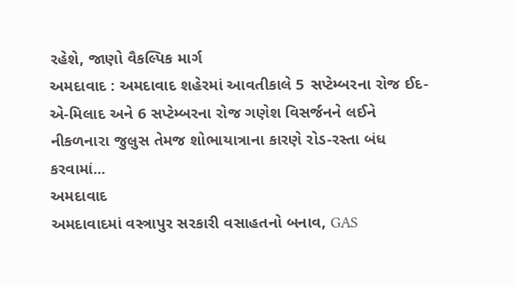રહેશે, જાણો વૈકલ્પિક માર્ગ
અમદાવાદ : અમદાવાદ શહેરમાં આવતીકાલે 5 સપ્ટેમ્બરના રોજ ઈદ-એ-મિલાદ અને 6 સપ્ટેમ્બરના રોજ ગણેશ વિસર્જનને લઈને નીકળનારા જુલુસ તેમજ શોભાયાત્રાના કારણે રોડ-રસ્તા બંધ કરવામાં...
અમદાવાદ
અમદાવાદમાં વસ્ત્રાપુર સરકારી વસાહતનો બનાવ, GAS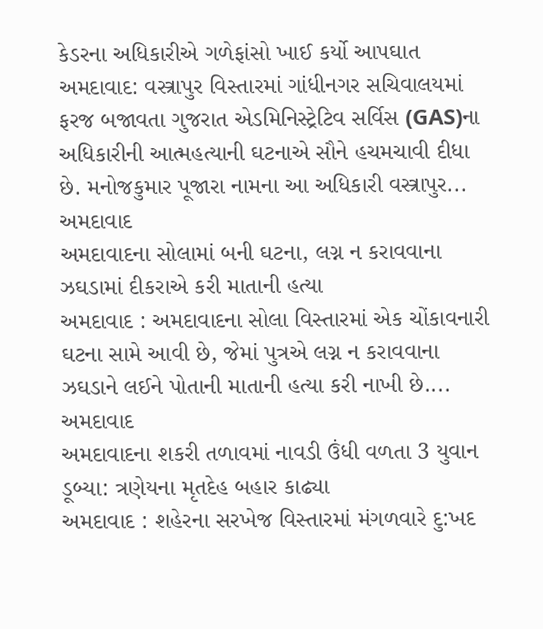કેડરના અધિકારીએ ગળેફાંસો ખાઈ કર્યો આપઘાત
અમદાવાદ: વસ્ત્રાપુર વિસ્તારમાં ગાંધીનગર સચિવાલયમાં ફરજ બજાવતા ગુજરાત એડમિનિસ્ટ્રેટિવ સર્વિસ (GAS)ના અધિકારીની આત્મહત્યાની ઘટનાએ સૌને હચમચાવી દીધા છે. મનોજકુમાર પૂજારા નામના આ અધિકારી વસ્ત્રાપુર...
અમદાવાદ
અમદાવાદના સોલામાં બની ઘટના, લગ્ન ન કરાવવાના ઝઘડામાં દીકરાએ કરી માતાની હત્યા
અમદાવાદ : અમદાવાદના સોલા વિસ્તારમાં એક ચોંકાવનારી ઘટના સામે આવી છે, જેમાં પુત્રએ લગ્ન ન કરાવવાના ઝઘડાને લઈને પોતાની માતાની હત્યા કરી નાખી છે....
અમદાવાદ
અમદાવાદના શકરી તળાવમાં નાવડી ઉંધી વળતા 3 યુવાન ડૂબ્યા: ત્રણેયના મૃતદેહ બહાર કાઢ્યા
અમદાવાદ : શહેરના સરખેજ વિસ્તારમાં મંગળવારે દુ:ખદ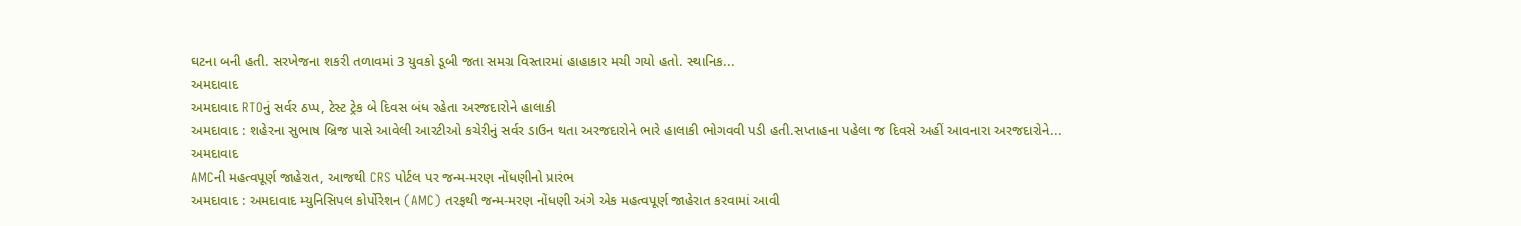ઘટના બની હતી. સરખેજના શકરી તળાવમાં 3 યુવકો ડૂબી જતા સમગ્ર વિસ્તારમાં હાહાકાર મચી ગયો હતો. સ્થાનિક...
અમદાવાદ
અમદાવાદ RTOનું સર્વર ઠપ્પ, ટેસ્ટ ટ્રેક બે દિવસ બંધ રહેતા અરજદારોને હાલાકી
અમદાવાદ : શહેરના સુભાષ બ્રિજ પાસે આવેલી આરટીઓ કચેરીનું સર્વર ડાઉન થતા અરજદારોને ભારે હાલાકી ભોગવવી પડી હતી.સપ્તાહના પહેલા જ દિવસે અહીં આવનારા અરજદારોને...
અમદાવાદ
AMCની મહત્વપૂર્ણ જાહેરાત, આજથી CRS પોર્ટલ પર જન્મ-મરણ નોંધણીનો પ્રારંભ
અમદાવાદ : અમદાવાદ મ્યુનિસિપલ કોર્પોરેશન (AMC) તરફથી જન્મ-મરણ નોંધણી અંગે એક મહત્વપૂર્ણ જાહેરાત કરવામાં આવી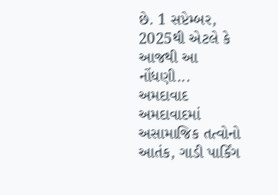છે. 1 સપ્ટેમ્બર, 2025થી એટલે કે આજથી આ નોંધણી...
અમદાવાદ
અમદાવાદમાં અસામાજિક તત્વોનો આતંક, ગાડી પાર્કિંગ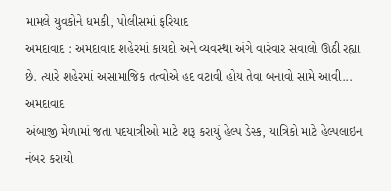મામલે યુવકોને ધમકી, પોલીસમાં ફરિયાદ
અમદાવાદ : અમદાવાદ શહેરમાં કાયદો અને વ્યવસ્થા અંગે વારંવાર સવાલો ઊઠી રહ્યા છે. ત્યારે શહેરમાં અસામાજિક તત્વોએ હદ વટાવી હોય તેવા બનાવો સામે આવી...
અમદાવાદ
અંબાજી મેળામાં જતા પદયાત્રીઓ માટે શરૂ કરાયું હેલ્પ ડેસ્ક, યાત્રિકો માટે હેલ્પલાઇન નંબર કરાયો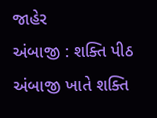જાહેર
અંબાજી : શક્તિ પીઠ અંબાજી ખાતે શક્તિ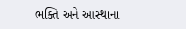ભક્તિ અને આસ્થાના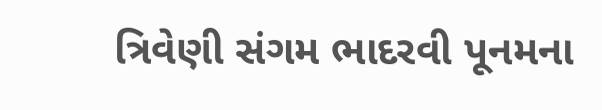ત્રિવેણી સંગમ ભાદરવી પૂનમના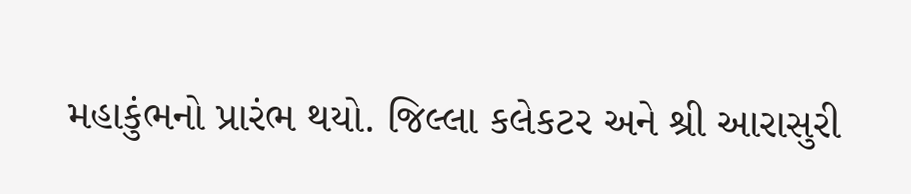મહાકુંભનો પ્રારંભ થયો. જિલ્લા કલેકટર અને શ્રી આરાસુરી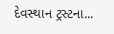દેવસ્થાન ટ્રસ્ટના...